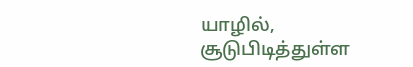யாழில், சூடுபிடித்துள்ள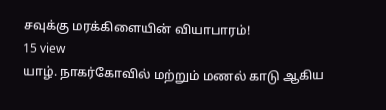சவுக்கு மரக்கிளையின் வியாபாரம்!
15 view
யாழ். நாகர்கோவில் மற்றும் மணல் காடு ஆகிய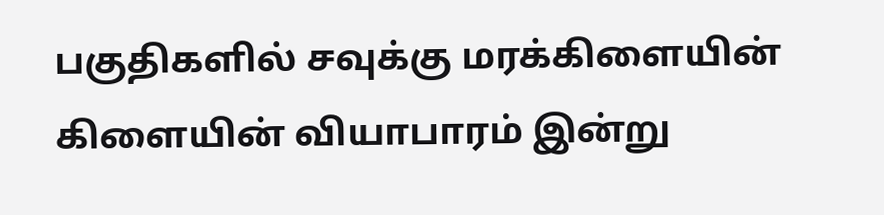பகுதிகளில் சவுக்கு மரக்கிளையின் கிளையின் வியாபாரம் இன்று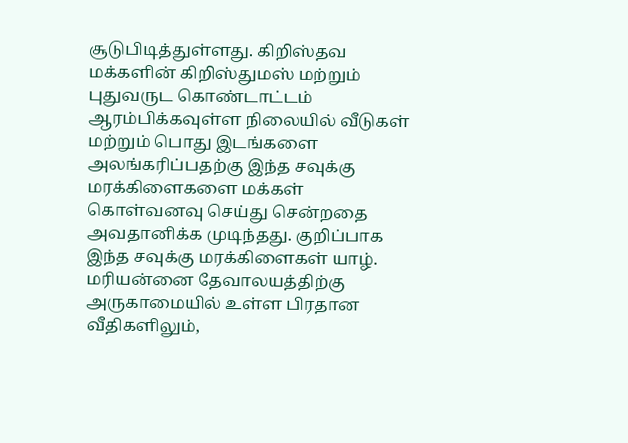சூடுபிடித்துள்ளது. கிறிஸ்தவ மக்களின் கிறிஸ்துமஸ் மற்றும் புதுவருட கொண்டாட்டம் ஆரம்பிக்கவுள்ள நிலையில் வீடுகள் மற்றும் பொது இடங்களை அலங்கரிப்பதற்கு இந்த சவுக்கு மரக்கிளைகளை மக்கள் கொள்வனவு செய்து சென்றதை அவதானிக்க முடிந்தது. குறிப்பாக இந்த சவுக்கு மரக்கிளைகள் யாழ். மரியன்னை தேவாலயத்திற்கு அருகாமையில் உள்ள பிரதான வீதிகளிலும்,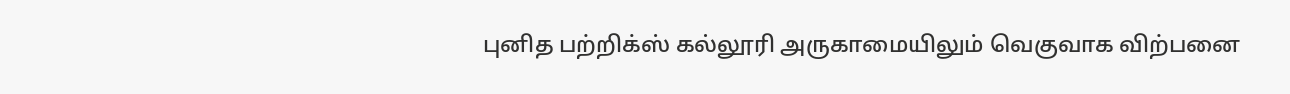புனித பற்றிக்ஸ் கல்லூரி அருகாமையிலும் வெகுவாக விற்பனை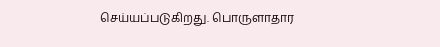செய்யப்படுகிறது. பொருளாதார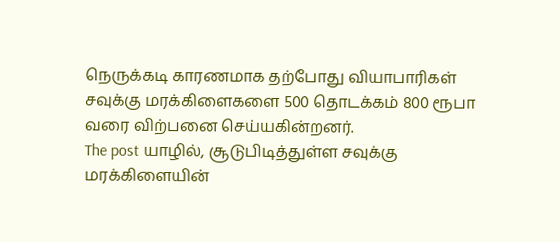நெருக்கடி காரணமாக தற்போது வியாபாரிகள் சவுக்கு மரக்கிளைகளை 500 தொடக்கம் 800 ரூபா வரை விற்பனை செய்யகின்றனர்.
The post யாழில், சூடுபிடித்துள்ள சவுக்கு மரக்கிளையின்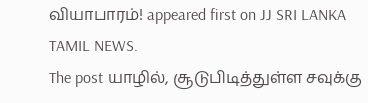வியாபாரம்! appeared first on JJ SRI LANKA TAMIL NEWS.
The post யாழில், சூடுபிடித்துள்ள சவுக்கு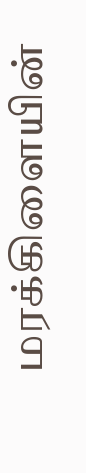மரக்கிளையின்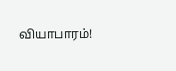வியாபாரம்!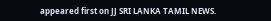appeared first on JJ SRI LANKA TAMIL NEWS.